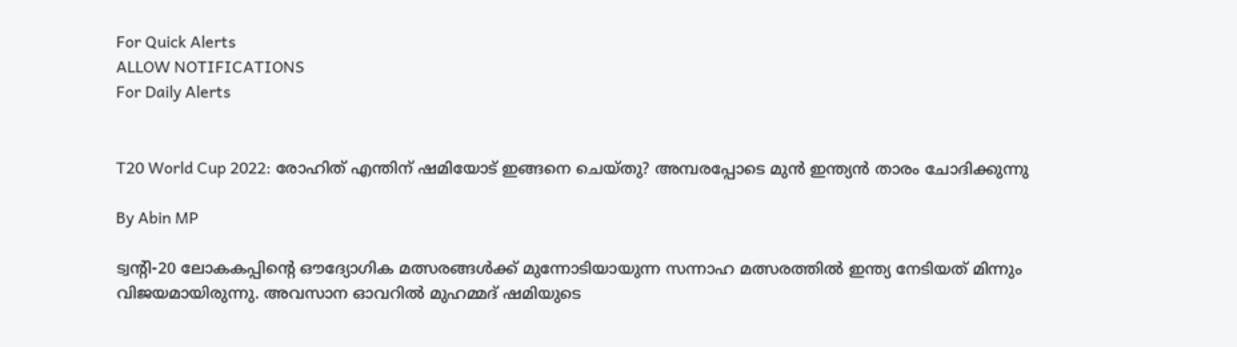For Quick Alerts
ALLOW NOTIFICATIONS
For Daily Alerts


T20 World Cup 2022: രോഹിത് എന്തിന് ഷമിയോട് ഇങ്ങനെ ചെയ്തു? അമ്പരപ്പോടെ മുന്‍ ഇന്ത്യന്‍ താരം ചോദിക്കുന്നു

By Abin MP

ട്വന്റി-20 ലോകകപ്പിന്റെ ഔദ്യോഗിക മത്സരങ്ങള്‍ക്ക് മുന്നോടിയായുന്ന സന്നാഹ മത്സരത്തില്‍ ഇന്ത്യ നേടിയത് മിന്നും വിജയമായിരുന്നു. അവസാന ഓവറില്‍ മുഹമ്മദ് ഷമിയുടെ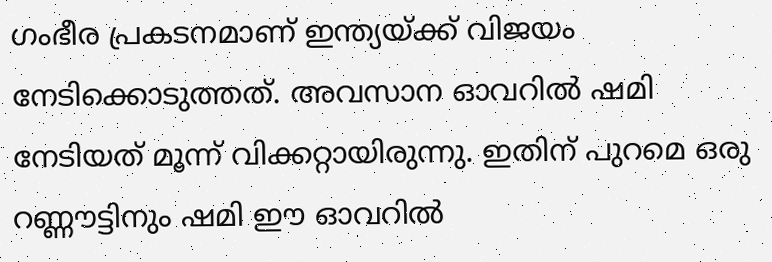ഗംഭീര പ്രകടനമാണ് ഇന്ത്യയ്ക്ക് വിജയം നേടിക്കൊടുത്തത്. അവസാന ഓവറില്‍ ഷമി നേടിയത് മൂന്ന് വിക്കറ്റായിരുന്നു. ഇതിന് പുറമെ ഒരു റണ്ണൗട്ടിനും ഷമി ഈ ഓവറില്‍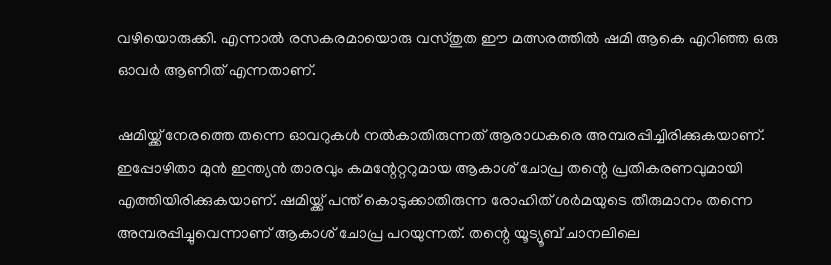വഴിയൊരുക്കി. എന്നാല്‍ രസകരമായൊരു വസ്തുത ഈ മത്സരത്തില്‍ ഷമി ആകെ എറിഞ്ഞ ഒരു ഓവര്‍ ആണിത് എന്നതാണ്.

ഷമിയ്ക്ക് നേരത്തെ തന്നെ ഓവറുകള്‍ നല്‍കാതിരുന്നത് ആരാധകരെ അമ്പരപ്പിച്ചിരിക്കുകയാണ്. ഇപ്പോഴിതാ മുന്‍ ഇന്ത്യന്‍ താരവും കമന്റേറ്ററുമായ ആകാശ് ചോപ്ര തന്റെ പ്രതികരണവുമായി എത്തിയിരിക്കുകയാണ്. ഷമിയ്ക്ക് പന്ത് കൊടുക്കാതിരുന്ന രോഹിത് ശര്‍മയുടെ തീരുമാനം തന്നെ അമ്പരപ്പിച്ചുവെന്നാണ് ആകാശ് ചോപ്ര പറയുന്നത്. തന്റെ യൂട്യൂബ് ചാനലിലെ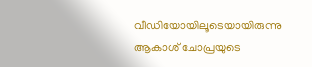വീഡിയോയിലൂടെയായിരുന്നു ആകാശ് ചോപ്രയുടെ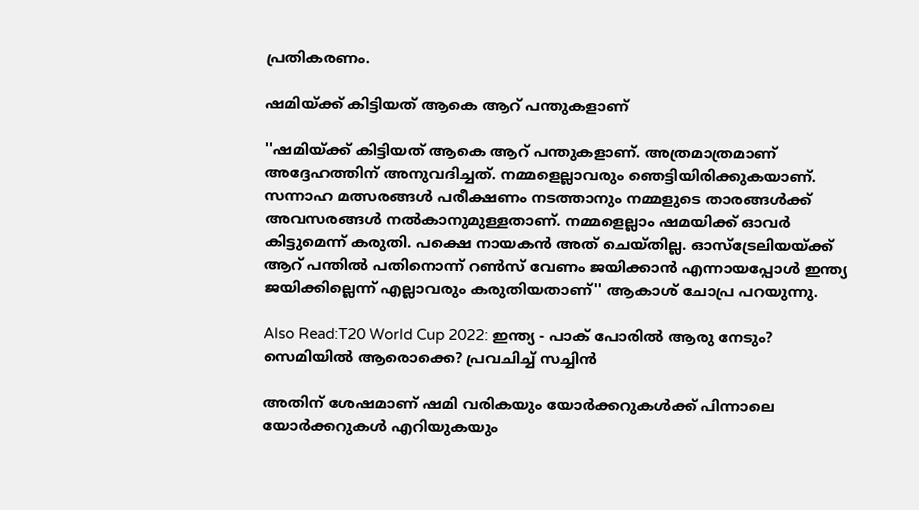പ്രതികരണം.

ഷമിയ്ക്ക് കിട്ടിയത് ആകെ ആറ് പന്തുകളാണ്

''ഷമിയ്ക്ക് കിട്ടിയത് ആകെ ആറ് പന്തുകളാണ്. അത്രമാത്രമാണ് അദ്ദേഹത്തിന് അനുവദിച്ചത്. നമ്മളെല്ലാവരും ഞെട്ടിയിരിക്കുകയാണ്. സന്നാഹ മത്സരങ്ങള്‍ പരീക്ഷണം നടത്താനും നമ്മളുടെ താരങ്ങള്‍ക്ക് അവസരങ്ങള്‍ നല്‍കാനുമുള്ളതാണ്. നമ്മളെല്ലാം ഷമയിക്ക് ഓവര്‍ കിട്ടുമെന്ന് കരുതി. പക്ഷെ നായകന്‍ അത് ചെയ്തില്ല. ഓസ്‌ട്രേലിയയ്ക്ക് ആറ് പന്തില്‍ പതിനൊന്ന് റണ്‍സ് വേണം ജയിക്കാന്‍ എന്നായപ്പോള്‍ ഇന്ത്യ ജയിക്കില്ലെന്ന് എല്ലാവരും കരുതിയതാണ്'' ആകാശ് ചോപ്ര പറയുന്നു.

Also Read:T20 World Cup 2022: ഇന്ത്യ - പാക് പോരില്‍ ആരു നേടും? സെമിയില്‍ ആരൊക്കെ? പ്രവചിച്ച് സച്ചിന്‍

അതിന് ശേഷമാണ് ഷമി വരികയും യോര്‍ക്കറുകള്‍ക്ക് പിന്നാലെ യോര്‍ക്കറുകള്‍ എറിയുകയും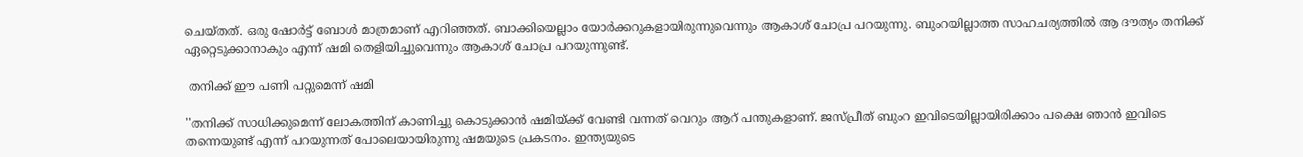ചെയ്തത്. ഒരു ഷോര്‍ട്ട് ബോള്‍ മാത്രമാണ് എറിഞ്ഞത്. ബാക്കിയെല്ലാം യോര്‍ക്കറുകളായിരുന്നുവെന്നും ആകാശ് ചോപ്ര പറയുന്നു. ബുംറയില്ലാത്ത സാഹചര്യത്തില്‍ ആ ദൗത്യം തനിക്ക് ഏറ്റെടുക്കാനാകും എന്ന് ഷമി തെളിയിച്ചുവെന്നും ആകാശ് ചോപ്ര പറയുന്നുണ്ട്.

 തനിക്ക് ഈ പണി പറ്റുമെന്ന് ഷമി

''തനിക്ക് സാധിക്കുമെന്ന് ലോകത്തിന് കാണിച്ചു കൊടുക്കാന്‍ ഷമിയ്ക്ക് വേണ്ടി വന്നത് വെറും ആറ് പന്തുകളാണ്. ജസ്പ്രീത് ബുംറ ഇവിടെയില്ലായിരിക്കാം പക്ഷെ ഞാന്‍ ഇവിടെ തന്നെയുണ്ട് എന്ന് പറയുന്നത് പോലെയായിരുന്നു ഷമയുടെ പ്രകടനം. ഇന്ത്യയുടെ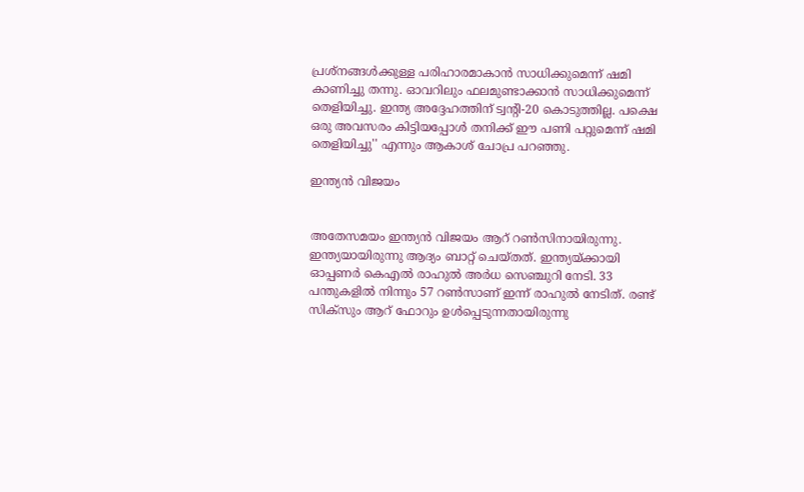പ്രശ്‌നങ്ങള്‍ക്കുള്ള പരിഹാരമാകാന്‍ സാധിക്കുമെന്ന് ഷമി കാണിച്ചു തന്നു. ഓവറിലും ഫലമുണ്ടാക്കാന്‍ സാധിക്കുമെന്ന് തെളിയിച്ചു. ഇന്ത്യ അദ്ദേഹത്തിന് ട്വന്റി-20 കൊടുത്തില്ല. പക്ഷെ ഒരു അവസരം കിട്ടിയപ്പോള്‍ തനിക്ക് ഈ പണി പറ്റുമെന്ന് ഷമി തെളിയിച്ചു'' എന്നും ആകാശ് ചോപ്ര പറഞ്ഞു.

ഇന്ത്യന്‍ വിജയം


അതേസമയം ഇന്ത്യന്‍ വിജയം ആറ് റണ്‍സിനായിരുന്നു. ഇന്ത്യയായിരുന്നു ആദ്യം ബാറ്റ് ചെയ്തത്. ഇന്ത്യയ്ക്കായി ഓപ്പണര്‍ കെഎല്‍ രാഹുല്‍ അര്‍ധ സെഞ്ചുറി നേടി. 33 പന്തുകളില്‍ നിന്നും 57 റണ്‍സാണ് ഇന്ന് രാഹുല്‍ നേടിത്. രണ്ട് സിക്സും ആറ് ഫോറും ഉള്‍പ്പെടുന്നതായിരുന്നു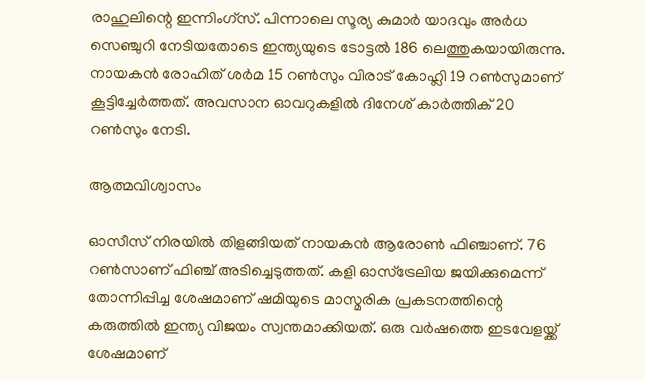രാഹുലിന്റെ ഇന്നിംഗ്സ്. പിന്നാലെ സൂര്യ കുമാര്‍ യാദവും അര്‍ധ സെഞ്ചുറി നേടിയതോടെ ഇന്ത്യയുടെ ടോട്ടല്‍ 186 ലെത്തുകയായിരുന്നു. നായകന്‍ രോഹിത് ശര്‍മ 15 റണ്‍സും വിരാട് കോഹ്ലി 19 റണ്‍സുമാണ് കൂട്ടിച്ചേര്‍ത്തത്. അവസാന ഓവറുകളില്‍ ദിനേശ് കാര്‍ത്തിക് 20 റണ്‍സും നേടി.

ആത്മവിശ്വാസം

ഓസീസ് നിരയില്‍ തിളങ്ങിയത് നായകന്‍ ആരോണ്‍ ഫിഞ്ചാണ്. 76 റണ്‍സാണ് ഫിഞ്ച് അടിച്ചെടുത്തത്. കളി ഓസ്‌ട്രേലിയ ജയിക്കുമെന്ന് തോന്നിപ്പിച്ച ശേഷമാണ് ഷമിയുടെ മാസ്മരിക പ്രകടനത്തിന്റെ കരുത്തില്‍ ഇന്ത്യ വിജയം സ്വന്തമാക്കിയത്. ഒരു വര്‍ഷത്തെ ഇടവേളയ്ക്ക് ശേഷമാണ്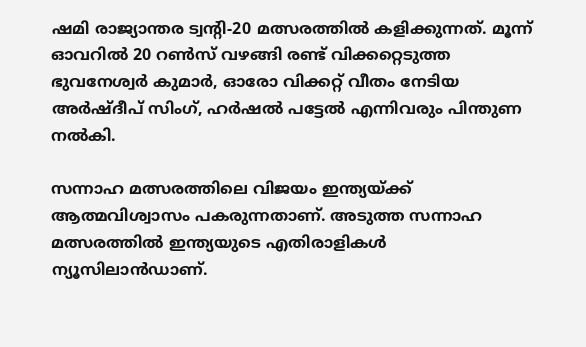ഷമി രാജ്യാന്തര ട്വന്റി-20 മത്സരത്തില്‍ കളിക്കുന്നത്. മൂന്ന് ഓവറില്‍ 20 റണ്‍സ് വഴങ്ങി രണ്ട് വിക്കറ്റെടുത്ത ഭുവനേശ്വര്‍ കുമാര്‍, ഓരോ വിക്കറ്റ് വീതം നേടിയ അര്‍ഷ്ദീപ് സിംഗ്, ഹര്‍ഷല്‍ പട്ടേല്‍ എന്നിവരും പിന്തുണ നല്‍കി.

സന്നാഹ മത്സരത്തിലെ വിജയം ഇന്ത്യയ്ക്ക് ആത്മവിശ്വാസം പകരുന്നതാണ്. അടുത്ത സന്നാഹ മത്സരത്തില്‍ ഇന്ത്യയുടെ എതിരാളികള്‍ ന്യൂസിലാന്‍ഡാണ്.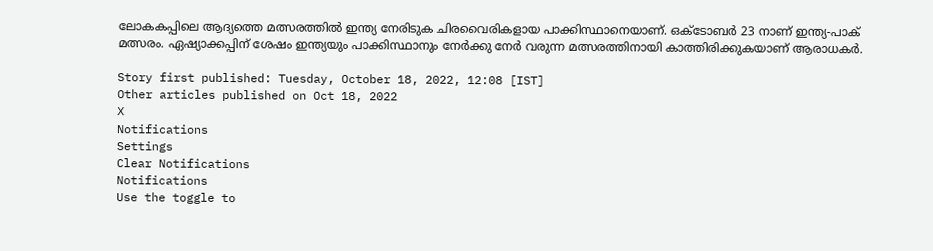ലോകകപ്പിലെ ആദ്യത്തെ മത്സരത്തില്‍ ഇന്ത്യ നേരിടുക ചിരവൈരികളായ പാക്കിസ്ഥാനെയാണ്. ഒക്ടോബര്‍ 23 നാണ് ഇന്ത്യ-പാക് മത്സരം. ഏഷ്യാക്കപ്പിന് ശേഷം ഇന്ത്യയും പാക്കിസ്ഥാനും നേര്‍ക്കു നേര്‍ വരുന്ന മത്സരത്തിനായി കാത്തിരിക്കുകയാണ് ആരാധകര്‍.

Story first published: Tuesday, October 18, 2022, 12:08 [IST]
Other articles published on Oct 18, 2022
X
Notifications
Settings
Clear Notifications
Notifications
Use the toggle to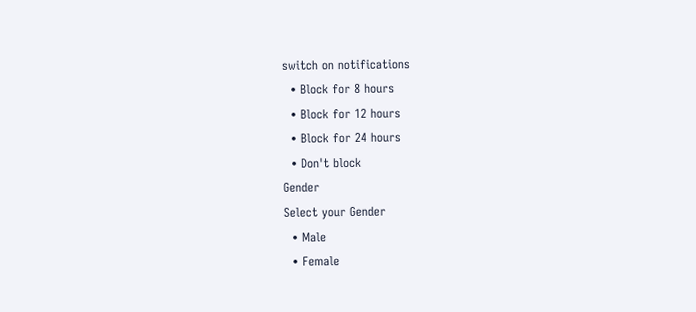switch on notifications
  • Block for 8 hours
  • Block for 12 hours
  • Block for 24 hours
  • Don't block
Gender
Select your Gender
  • Male
  • Female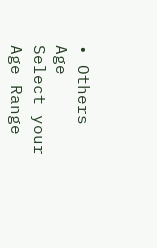• Others
Age
Select your Age Range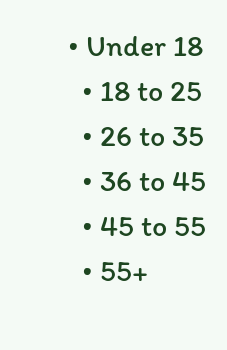• Under 18
  • 18 to 25
  • 26 to 35
  • 36 to 45
  • 45 to 55
  • 55+